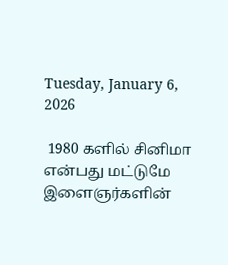Tuesday, January 6, 2026

 1980 களில் சினிமா என்பது மட்டுமே இளைஞர்களின்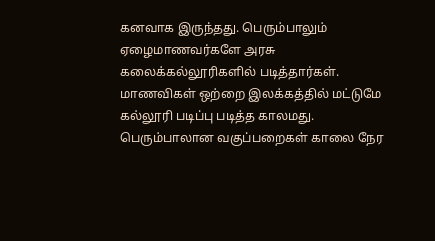கனவாக இருந்தது. பெரும்பாலும் ஏழைமாணவர்களே அரசு கலைக்கல்லூரிகளில் படித்தார்கள். மாணவிகள் ஒற்றை இலக்கத்தில் மட்டுமே கல்லூரி படிப்பு படித்த காலமது. பெரும்பாலான வகுப்பறைகள் காலை நேர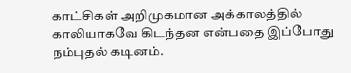காட்சிகள் அறிமுகமான அக்காலத்தில் காலியாகவே கிடந்தன என்பதை இப்போது நம்புதல் கடினம்.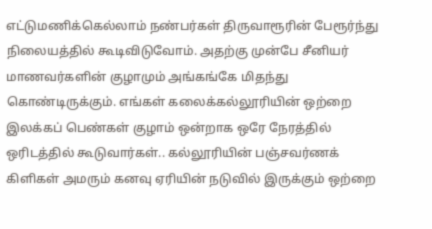எட்டுமணிக்கெல்லாம் நண்பர்கள் திருவாரூரின் பேரூர்ந்து நிலையத்தில் கூடிவிடுவோம். அதற்கு முன்பே சீனியர் மாணவர்களின் குழாமும் அங்கங்கே மிதந்து கொண்டிருக்கும். எங்கள் கலைக்கல்லூரியின் ஒற்றை இலக்கப் பெண்கள் குழாம் ஒன்றாக ஒரே நேரத்தில் ஒரிடத்தில் கூடுவார்கள்.. கல்லூரியின் பஞ்சவர்ணக் கிளிகள் அமரும் கனவு ஏரியின் நடுவில் இருக்கும் ஒற்றை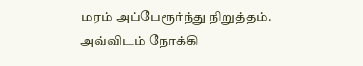மரம் அப்பேரூர்ந்து நிறுத்தம். அவ்விடம் நோக்கி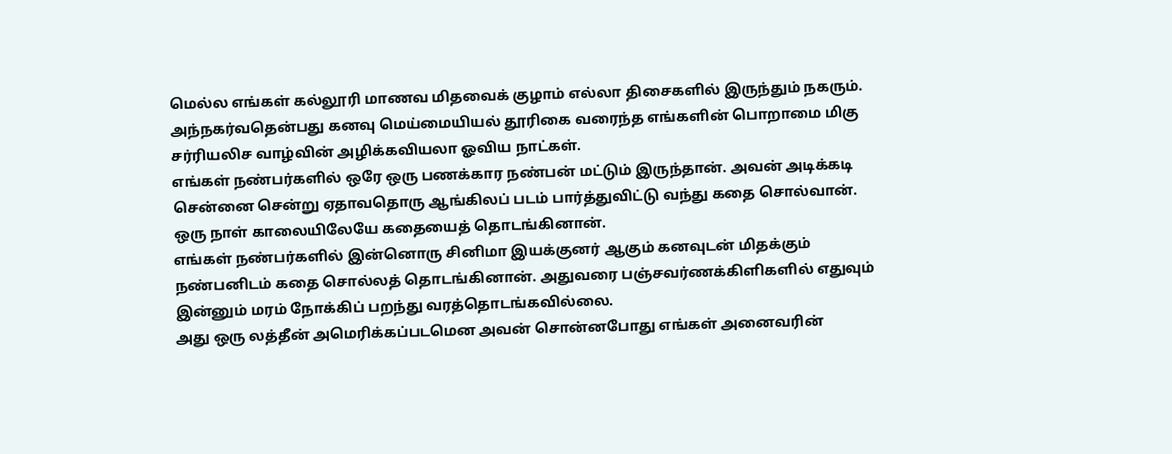மெல்ல எங்கள் கல்லூரி மாணவ மிதவைக் குழாம் எல்லா திசைகளில் இருந்தும் நகரும். அந்நகர்வதென்பது கனவு மெய்மையியல் தூரிகை வரைந்த எங்களின் பொறாமை மிகு சர்ரியலிச வாழ்வின் அழிக்கவியலா ஓவிய நாட்கள்.
எங்கள் நண்பர்களில் ஒரே ஒரு பணக்கார நண்பன் மட்டும் இருந்தான். அவன் அடிக்கடி சென்னை சென்று ஏதாவதொரு ஆங்கிலப் படம் பார்த்துவிட்டு வந்து கதை சொல்வான்.
ஒரு நாள் காலையிலேயே கதையைத் தொடங்கினான்.
எங்கள் நண்பர்களில் இன்னொரு சினிமா இயக்குனர் ஆகும் கனவுடன் மிதக்கும் நண்பனிடம் கதை சொல்லத் தொடங்கினான். அதுவரை பஞ்சவர்ணக்கிளிகளில் எதுவும் இன்னும் மரம் நோக்கிப் பறந்து வரத்தொடங்கவில்லை.
அது ஒரு லத்தீன் அமெரிக்கப்படமென அவன் சொன்னபோது எங்கள் அனைவரின்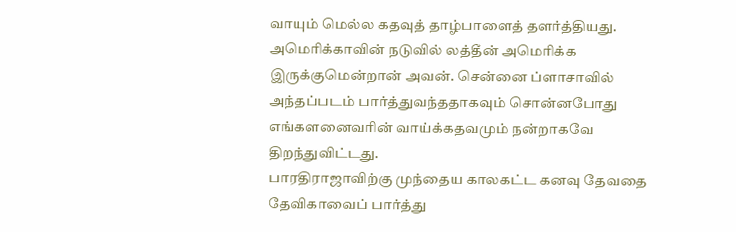வாயும் மெல்ல கதவுத் தாழ்பாளைத் தளர்த்தியது. அமெரிக்காவின் நடுவில் லத்தீன் அமெரிக்க இருக்குமென்றான் அவன். சென்னை ப்ளாசாவில் அந்தப்படம் பார்த்துவந்ததாகவும் சொன்னபோது எங்களனைவரின் வாய்க்கதவமும் நன்றாகவே திறந்துவிட்டது.
பாரதிராஜாவிற்கு முந்தைய காலகட்ட கனவு தேவதை தேவிகாவைப் பார்த்து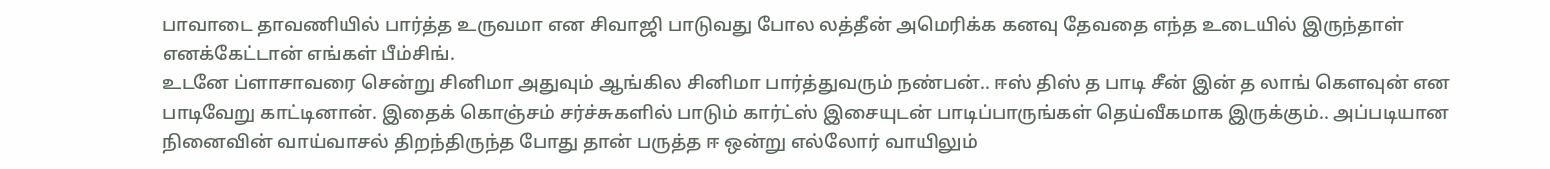பாவாடை தாவணியில் பார்த்த உருவமா என சிவாஜி பாடுவது போல லத்தீன் அமெரிக்க கனவு தேவதை எந்த உடையில் இருந்தாள் எனக்கேட்டான் எங்கள் பீம்சிங்.
உடனே ப்ளாசாவரை சென்று சினிமா அதுவும் ஆங்கில சினிமா பார்த்துவரும் நண்பன்.. ஈஸ் திஸ் த பாடி சீன் இன் த லாங் கெளவுன் என பாடிவேறு காட்டினான். இதைக் கொஞ்சம் சர்ச்சுகளில் பாடும் கார்ட்ஸ் இசையுடன் பாடிப்பாருங்கள் தெய்வீகமாக இருக்கும்.. அப்படியான நினைவின் வாய்வாசல் திறந்திருந்த போது தான் பருத்த ஈ ஒன்று எல்லோர் வாயிலும்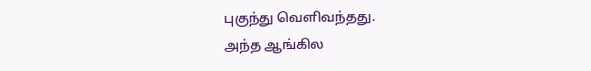புகுந்து வெளிவந்தது.
அந்த ஆங்கில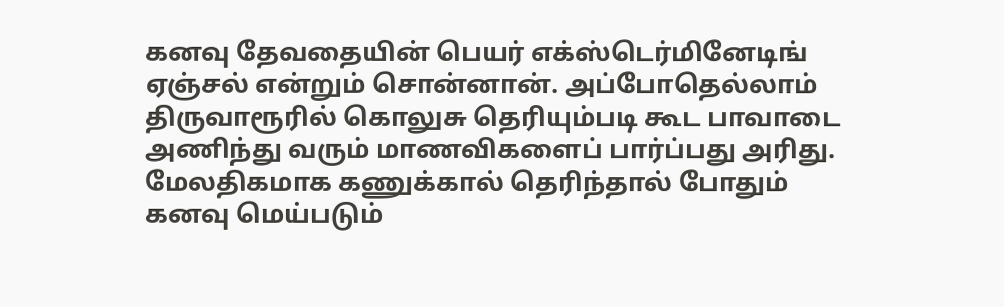கனவு தேவதையின் பெயர் எக்ஸ்டெர்மினேடிங் ஏஞ்சல் என்றும் சொன்னான். அப்போதெல்லாம் திருவாரூரில் கொலுசு தெரியும்படி கூட பாவாடை அணிந்து வரும் மாணவிகளைப் பார்ப்பது அரிது. மேலதிகமாக கணுக்கால் தெரிந்தால் போதும் கனவு மெய்படும்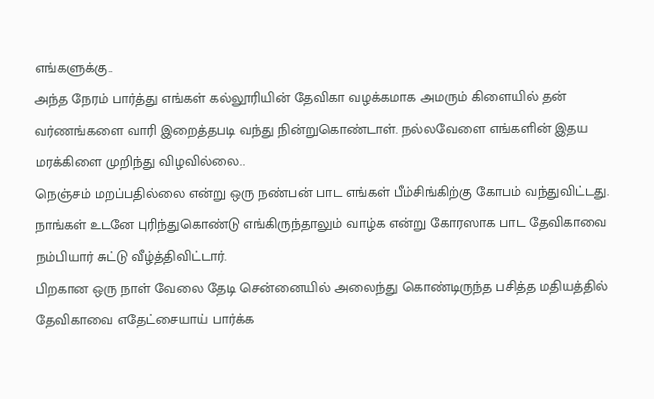எங்களுக்கு..
அந்த நேரம் பார்த்து எங்கள் கல்லூரியின் தேவிகா வழக்கமாக அமரும் கிளையில் தன் வர்ணங்களை வாரி இறைத்தபடி வந்து நின்றுகொண்டாள். நல்லவேளை எங்களின் இதய மரக்கிளை முறிந்து விழவில்லை..
நெஞ்சம் மறப்பதில்லை என்று ஒரு நண்பன் பாட எங்கள் பீம்சிங்கிற்கு கோபம் வந்துவிட்டது. நாங்கள் உடனே புரிந்துகொண்டு எங்கிருந்தாலும் வாழ்க என்று கோரஸாக பாட தேவிகாவை நம்பியார் சுட்டு வீழ்த்திவிட்டார்.
பிறகான ஒரு நாள் வேலை தேடி சென்னையில் அலைந்து கொண்டிருந்த பசித்த மதியத்தில் தேவிகாவை எதேட்சையாய் பார்க்க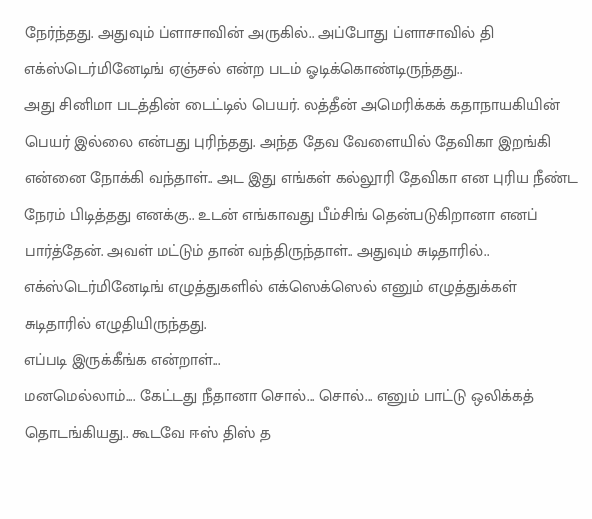நேர்ந்தது. அதுவும் ப்ளாசாவின் அருகில்.. அப்போது ப்ளாசாவில் தி எக்ஸ்டெர்மினேடிங் ஏஞ்சல் என்ற படம் ஓடிக்கொண்டிருந்தது..
அது சினிமா படத்தின் டைட்டில் பெயர். லத்தீன் அமெரிக்கக் கதாநாயகியின் பெயர் இல்லை என்பது புரிந்தது. அந்த தேவ வேளையில் தேவிகா இறங்கி என்னை நோக்கி வந்தாள்.. அட இது எங்கள் கல்லூரி தேவிகா என புரிய நீண்ட நேரம் பிடித்தது எனக்கு.. உடன் எங்காவது பீம்சிங் தென்படுகிறானா எனப் பார்த்தேன். அவள் மட்டும் தான் வந்திருந்தாள்.. அதுவும் சுடிதாரில்.. எக்ஸ்டெர்மினேடிங் எழுத்துகளில் எக்ஸெக்ஸெல் எனும் எழுத்துக்கள் சுடிதாரில் எழுதியிருந்தது.
எப்படி இருக்கீங்க என்றாள்...
மனமெல்லாம்.... கேட்டது நீதானா சொல்... சொல்... எனும் பாட்டு ஒலிக்கத் தொடங்கியது.. கூடவே ஈஸ் திஸ் த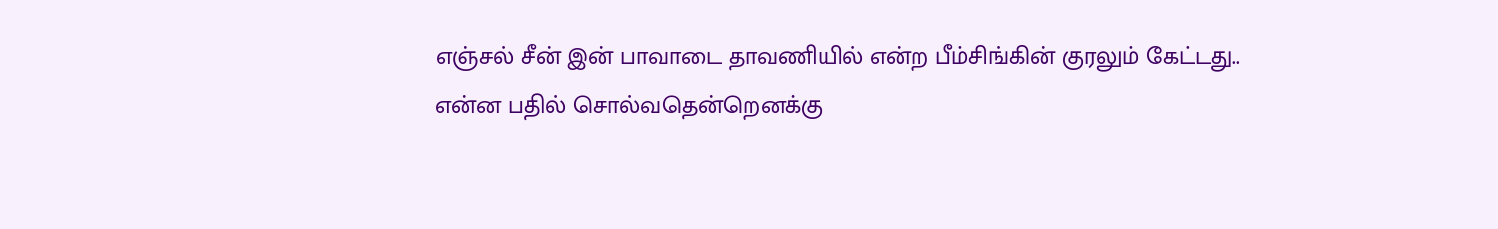எஞ்சல் சீன் இன் பாவாடை தாவணியில் என்ற பீம்சிங்கின் குரலும் கேட்டது..
என்ன பதில் சொல்வதென்றெனக்கு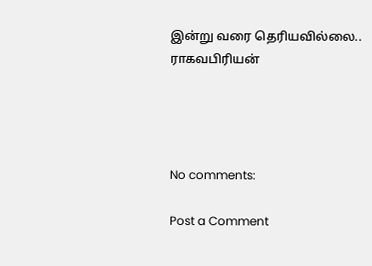இன்று வரை தெரியவில்லை..
ராகவபிரியன்




No comments:

Post a Comment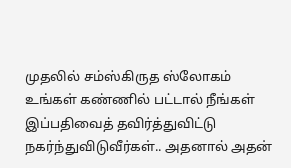முதலில் சம்ஸ்கிருத ஸ்லோகம் உங்கள் கண்ணில் பட்டால் நீங்கள் இப்பதிவைத் தவிர்த்துவிட்டு நகர்ந்துவிடுவீர்கள்.. அதனால் அதன்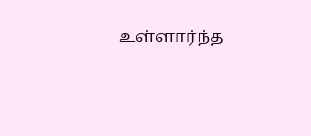உள்ளார்ந்த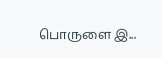பொருளை இ...